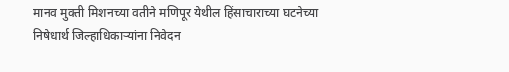मानव मुक्ती मिशनच्या वतीने मणिपूर येथील हिंसाचाराच्या घटनेच्या निषेधार्थ जिल्हाधिकाऱ्यांना निवेदन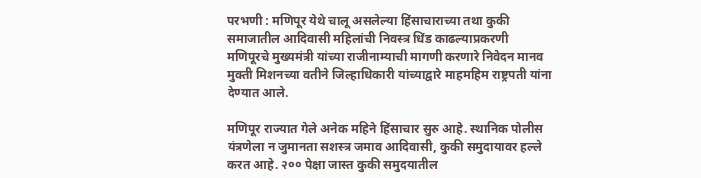परभणी : मणिपूर येथे चालू असलेल्या हिंसाचाराच्या तथा कुकी समाजातील आदिवासी महिलांची निवस्त्र धिंड काढल्याप्रकरणी मणिपूरचे मुख्यमंत्री यांच्या राजीनाम्याची मागणी करणारे निवेदन मानव मुक्ती मिशनच्या वतीने जिल्हाधिकारी यांच्याद्वारे माहमहिम राष्ट्रपती यांना देण्यात आले.

मणिपूर राज्यात गेले अनेक महिने हिंसाचार सुरु आहे. स्थानिक पोलीस यंत्रणेला न जुमानता सशस्त्र जमाव आदिवासी, कुकी समुदायावर हल्ले करत आहे. २०० पेक्षा जास्त कुकी समुदयातील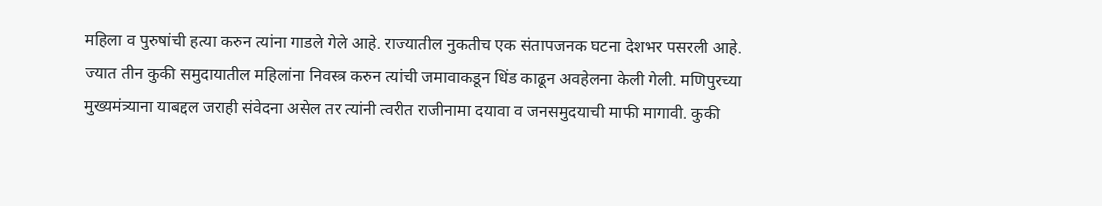महिला व पुरुषांची हत्या करुन त्यांना गाडले गेले आहे. राज्यातील नुकतीच एक संतापजनक घटना देशभर पसरली आहे. ज्यात तीन कुकी समुदायातील महिलांना निवस्त्र करुन त्यांची जमावाकडून धिंड काढून अवहेलना केली गेली. मणिपुरच्या मुख्यमंत्र्याना याबद्दल जराही संवेदना असेल तर त्यांनी त्वरीत राजीनामा दयावा व जनसमुदयाची माफी मागावी. कुकी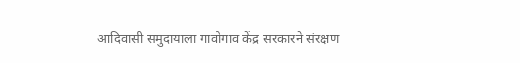आदिवासी समुदायाला गावोगाव केंद्र सरकारने संरक्षण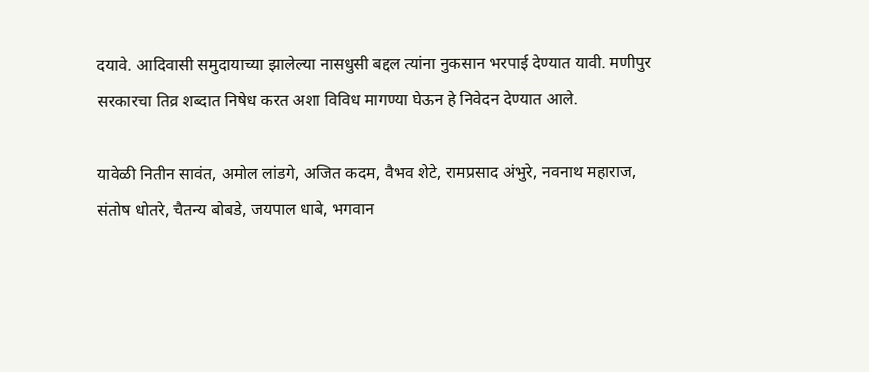दयावे. आदिवासी समुदायाच्या झालेल्या नासधुसी बद्दल त्यांना नुकसान भरपाई देण्यात यावी. मणीपुर सरकारचा तिव्र शब्दात निषेध करत अशा विविध मागण्या घेऊन हे निवेदन देण्यात आले.

यावेळी नितीन सावंत, अमोल लांडगे, अजित कदम, वैभव शेटे, रामप्रसाद अंभुरे, नवनाथ महाराज, संतोष धोतरे, चैतन्य बोबडे, जयपाल धाबे, भगवान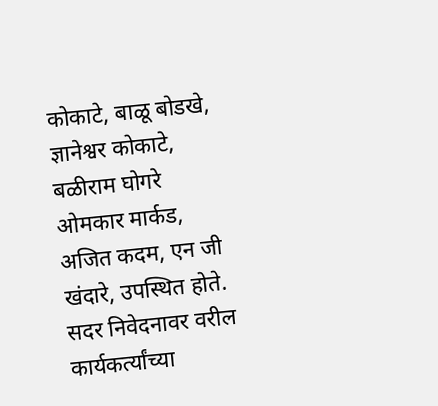कोकाटे, बाळू बोडखे, ज्ञानेश्वर कोकाटे, बळीराम घोगरे ओमकार मार्कड, अजित कदम, एन जी खंदारे, उपस्थित होते. सदर निवेदनावर वरील कार्यकर्त्यांच्या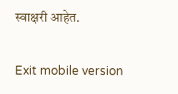स्वाक्षरी आहेत.

Exit mobile version